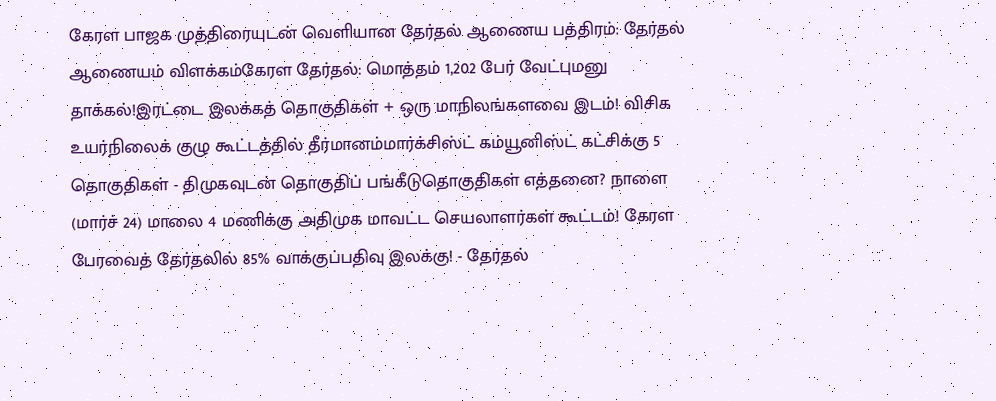கேரள பாஜக முத்திரையுடன் வெளியான தேர்தல் ஆணைய பத்திரம்: தேர்தல் ஆணையம் விளக்கம்கேரள தேர்தல்: மொத்தம் 1,202 பேர் வேட்புமனு தாக்கல்!இரட்டை இலக்கத் தொகுதிகள் + ஒரு மாநிலங்களவை இடம்! விசிக உயர்நிலைக் குழு கூட்டத்தில் தீர்மானம்மார்க்சிஸ்ட் கம்யூனிஸ்ட் கட்சிக்கு 5 தொகுதிகள் - திமுகவுடன் தொகுதிப் பங்கீடுதொகுதிகள் எத்தனை? நாளை (மார்ச் 24) மாலை 4 மணிக்கு அதிமுக மாவட்ட செயலாளர்கள் கூட்டம்! கேரள பேரவைத் தேர்தலில் 85% வாக்குப்பதிவு இலக்கு! - தேர்தல்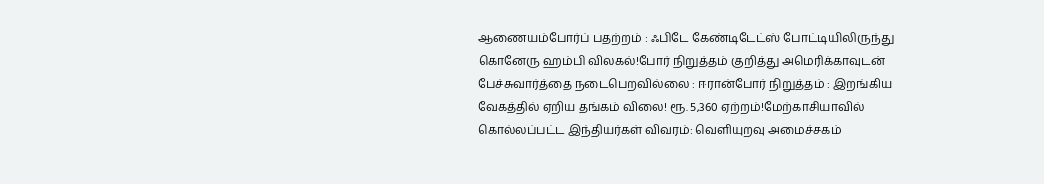ஆணையம்போர்ப் பதற்றம் : ஃபிடே கேண்டிடேட்ஸ் போட்டியிலிருந்து கொனேரு ஹம்பி விலகல்!போர் நிறுத்தம் குறித்து அமெரிக்காவுடன் பேச்சுவார்த்தை நடைபெறவில்லை : ஈரான்போர் நிறுத்தம் : இறங்கிய வேகத்தில் ஏறிய தங்கம் விலை! ரூ. 5,360 ஏற்றம்!மேற்காசியாவில் கொல்லப்பட்ட இந்தியர்கள் விவரம்: வெளியுறவு அமைச்சகம்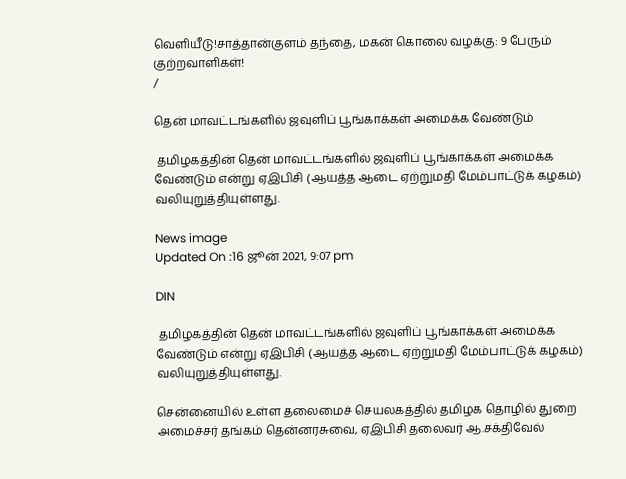வெளியீடு!சாத்தான்குளம் தந்தை, மகன் கொலை வழக்கு: 9 பேரும் குற்றவாளிகள்!
/

தென் மாவட்டங்களில் ஜவுளிப் பூங்காக்கள் அமைக்க வேண்டும்

 தமிழகத்தின் தென் மாவட்டங்களில் ஜவுளிப் பூங்காக்கள் அமைக்க வேண்டும் என்று ஏஇபிசி (ஆயத்த ஆடை ஏற்றுமதி மேம்பாட்டுக் கழகம்) வலியுறுத்தியுள்ளது.

News image
Updated On :16 ஜூன் 2021, 9:07 pm

DIN

 தமிழகத்தின் தென் மாவட்டங்களில் ஜவுளிப் பூங்காக்கள் அமைக்க வேண்டும் என்று ஏஇபிசி (ஆயத்த ஆடை ஏற்றுமதி மேம்பாட்டுக் கழகம்) வலியுறுத்தியுள்ளது.

சென்னையில் உள்ள தலைமைச் செயலகத்தில் தமிழக தொழில் துறை அமைச்சர் தங்கம் தென்னரசுவை, ஏஇபிசி தலைவர் ஆ.சக்திவேல்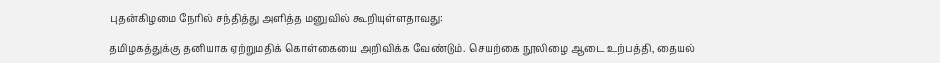புதன்கிழமை நேரில் சந்தித்து அளித்த மனுவில் கூறியுள்ளதாவது:

தமிழகத்துக்கு தனியாக ஏற்றுமதிக் கொள்கையை அறிவிக்க வேண்டும். செயற்கை நூலிழை ஆடை உற்பத்தி, தையல்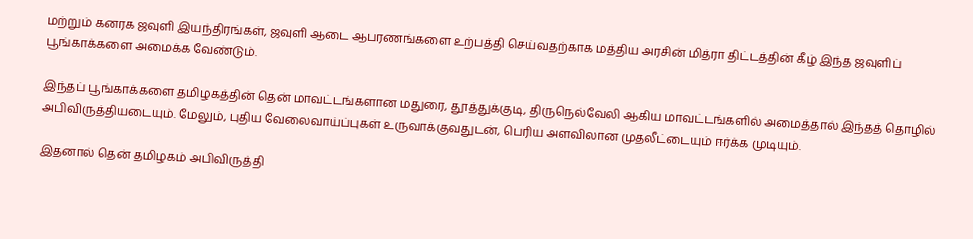மற்றும் கனரக ஜவுளி இயந்திரங்கள், ஜவுளி ஆடை ஆபரணங்களை உற்பத்தி செய்வதற்காக மத்திய அரசின் மித்ரா திட்டத்தின் கீழ் இந்த ஜவுளிப் பூங்காக்களை அமைக்க வேண்டும்.

இந்தப் பூங்காக்களை தமிழகத்தின் தென் மாவட்டங்களான மதுரை, தூத்துக்குடி, திருநெல்வேலி ஆகிய மாவட்டங்களில் அமைத்தால் இந்தத் தொழில் அபிவிருத்தியடையும். மேலும், புதிய வேலைவாய்ப்புகள் உருவாக்குவதுடன், பெரிய அளவிலான முதலீட்டையும் ஈர்க்க முடியும்.

இதனால் தென் தமிழகம் அபிவிருத்தி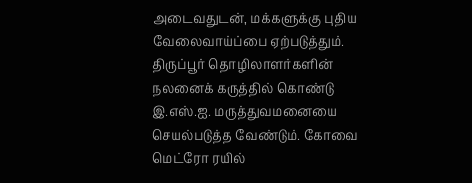அடைவதுடன், மக்களுக்கு புதிய வேலைவாய்ப்பை ஏற்படுத்தும். திருப்பூர் தொழிலாளர்களின் நலனைக் கருத்தில் கொண்டு இ.எஸ்.ஐ. மருத்துவமனையை செயல்படுத்த வேண்டும். கோவை மெட்ரோ ரயில்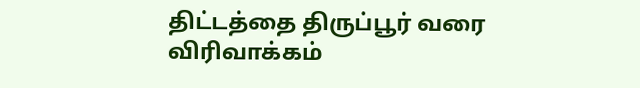திட்டத்தை திருப்பூர் வரை விரிவாக்கம்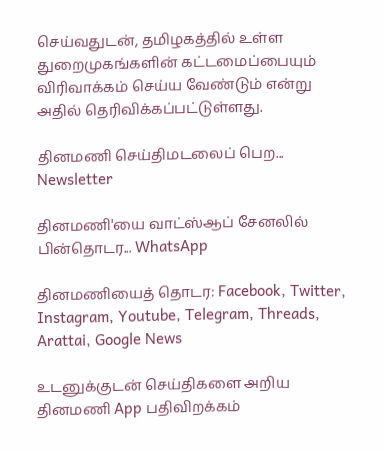செய்வதுடன், தமிழகத்தில் உள்ள துறைமுகங்களின் கட்டமைப்பையும் விரிவாக்கம் செய்ய வேண்டும் என்று அதில் தெரிவிக்கப்பட்டுள்ளது.

தினமணி செய்திமடலைப் பெற... Newsletter

தினமணி'யை வாட்ஸ்ஆப் சேனலில் பின்தொடர... WhatsApp

தினமணியைத் தொடர: Facebook, Twitter, Instagram, Youtube, Telegram, Threads, Arattai, Google News

உடனுக்குடன் செய்திகளை அறிய தினமணி App பதிவிறக்கம்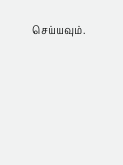செய்யவும்.